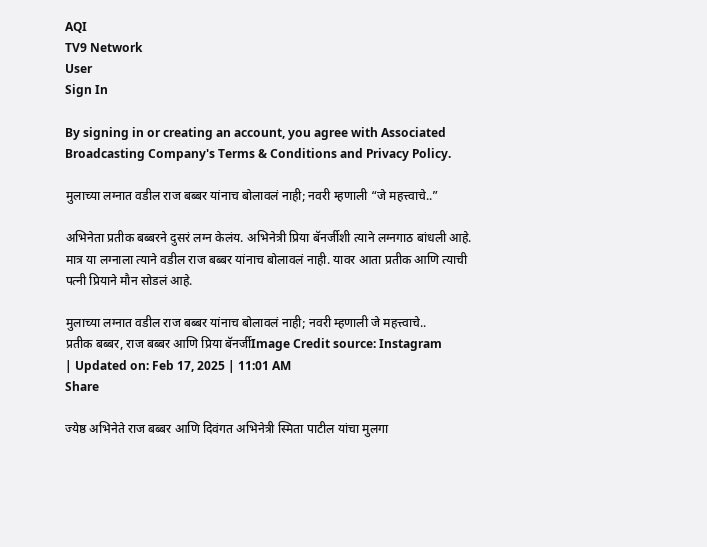AQI
TV9 Network
User
Sign In

By signing in or creating an account, you agree with Associated Broadcasting Company's Terms & Conditions and Privacy Policy.

मुलाच्या लग्नात वडील राज बब्बर यांनाच बोलावलं नाही; नवरी म्हणाली “जे महत्त्वाचे..”

अभिनेता प्रतीक बब्बरने दुसरं लग्न केलंय. अभिनेत्री प्रिया बॅनर्जीशी त्याने लग्नगाठ बांधली आहे. मात्र या लग्नाला त्याने वडील राज बब्बर यांनाच बोलावलं नाही. यावर आता प्रतीक आणि त्याची पत्नी प्रियाने मौन सोडलं आहे.

मुलाच्या लग्नात वडील राज बब्बर यांनाच बोलावलं नाही; नवरी म्हणाली जे महत्त्वाचे..
प्रतीक बब्बर, राज बब्बर आणि प्रिया बॅनर्जीImage Credit source: Instagram
| Updated on: Feb 17, 2025 | 11:01 AM
Share

ज्येष्ठ अभिनेते राज बब्बर आणि दिवंगत अभिनेत्री स्मिता पाटील यांचा मुलगा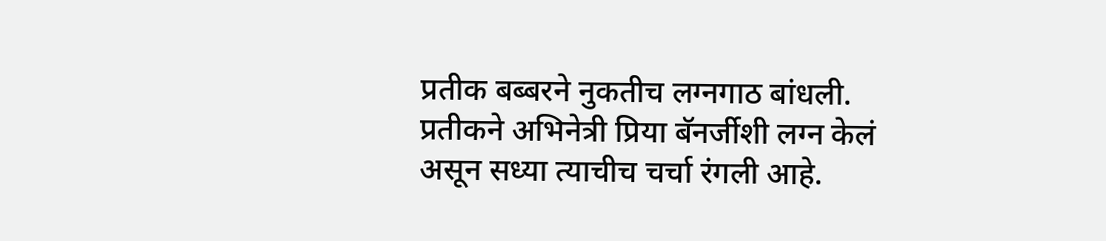प्रतीक बब्बरने नुकतीच लग्नगाठ बांधली. प्रतीकने अभिनेत्री प्रिया बॅनर्जीशी लग्न केलं असून सध्या त्याचीच चर्चा रंगली आहे.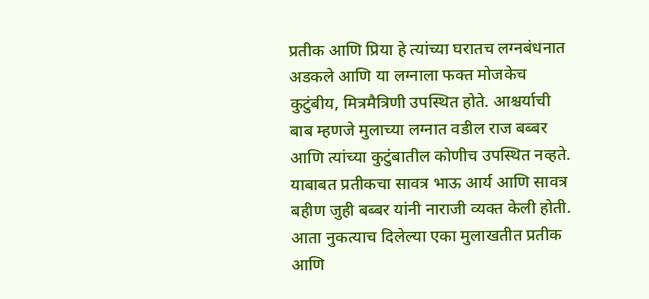प्रतीक आणि प्रिया हे त्यांच्या घरातच लग्नबंधनात अडकले आणि या लग्नाला फक्त मोजकेच कुटुंबीय, मित्रमैत्रिणी उपस्थित होते. आश्चर्याची बाब म्हणजे मुलाच्या लग्नात वडील राज बब्बर आणि त्यांच्या कुटुंबातील कोणीच उपस्थित नव्हते. याबाबत प्रतीकचा सावत्र भाऊ आर्य आणि सावत्र बहीण जुही बब्बर यांनी नाराजी व्यक्त केली होती. आता नुकत्याच दिलेल्या एका मुलाखतीत प्रतीक आणि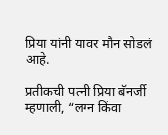प्रिया यांनी यावर मौन सोडलं आहे.

प्रतीकची पत्नी प्रिया बॅनर्जी म्हणाली, “लग्न किंवा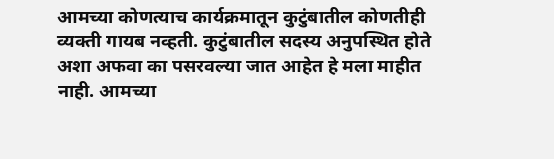आमच्या कोणत्याच कार्यक्रमातून कुटुंबातील कोणतीही व्यक्ती गायब नव्हती. कुटुंबातील सदस्य अनुपस्थित होते अशा अफवा का पसरवल्या जात आहेत हे मला माहीत नाही. आमच्या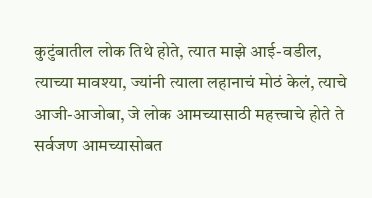कुटुंबातील लोक तिथे होते, त्यात माझे आई-वडील, त्याच्या मावश्या, ज्यांनी त्याला लहानाचं मोठं केलं, त्याचे आजी-आजोबा, जे लोक आमच्यासाठी महत्त्वाचे होते ते सर्वजण आमच्यासोबत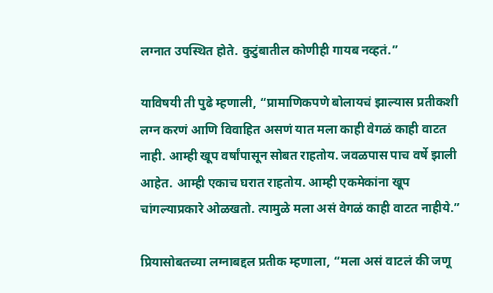लग्नात उपस्थित होते. कुटुंबातील कोणीही गायब नव्हतं.”

याविषयी ती पुढे म्हणाली, “प्रामाणिकपणे बोलायचं झाल्यास प्रतीकशी लग्न करणं आणि विवाहित असणं यात मला काही वेगळं काही वाटत नाही. आम्ही खूप वर्षांपासून सोबत राहतोय. जवळपास पाच वर्षे झाली आहेत. आम्ही एकाच घरात राहतोय. आम्ही एकमेकांना खूप चांगल्याप्रकारे ओळखतो. त्यामुळे मला असं वेगळं काही वाटत नाहीये.”

प्रियासोबतच्या लग्नाबद्दल प्रतीक म्हणाला, “मला असं वाटलं की जणू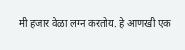मी हजार वेळा लग्न करतोय. हे आणखी एक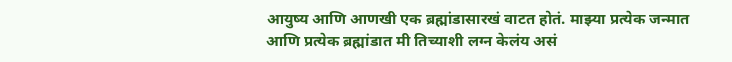आयुष्य आणि आणखी एक ब्रह्मांडासारखं वाटत होतं. माझ्या प्रत्येक जन्मात आणि प्रत्येक ब्रह्मांडात मी तिच्याशी लग्न केलंय असं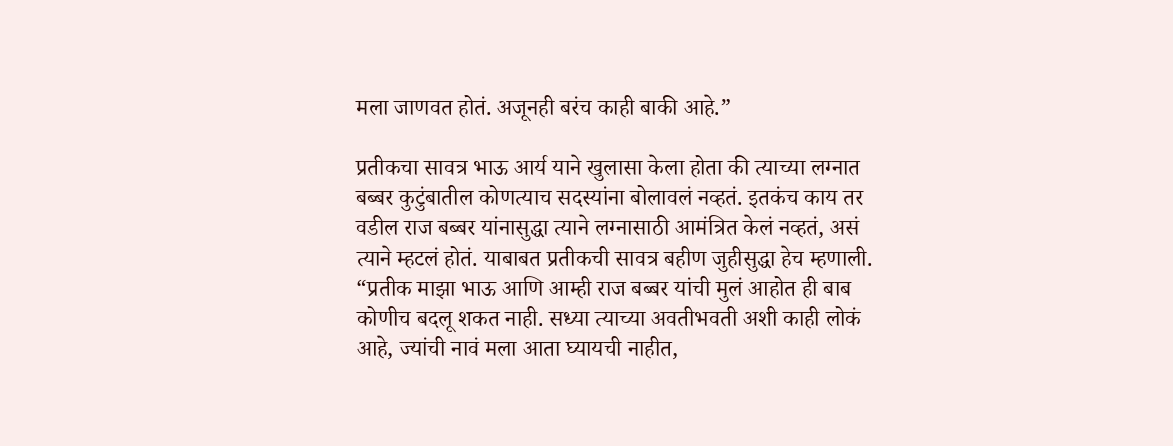मला जाणवत होतं. अजूनही बरंच काही बाकी आहे.”

प्रतीकचा सावत्र भाऊ आर्य याने खुलासा केला होता की त्याच्या लग्नात बब्बर कुटुंबातील कोणत्याच सदस्यांना बोलावलं नव्हतं. इतकंच काय तर वडील राज बब्बर यांनासुद्धा त्याने लग्नासाठी आमंत्रित केलं नव्हतं, असं त्याने म्हटलं होतं. याबाबत प्रतीकची सावत्र बहीण जुहीसुद्धा हेच म्हणाली. “प्रतीक माझा भाऊ आणि आम्ही राज बब्बर यांची मुलं आहोत ही बाब कोणीच बदलू शकत नाही. सध्या त्याच्या अवतीभवती अशी काही लोकं आहे, ज्यांची नावं मला आता घ्यायची नाहीत,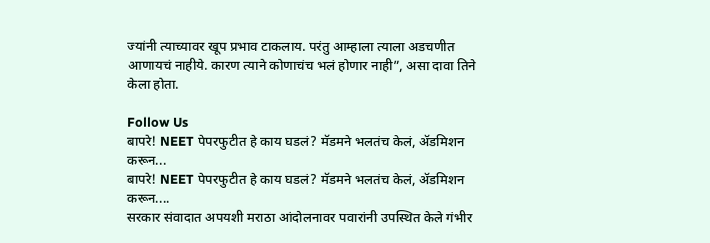ज्यांनी त्याच्यावर खूप प्रभाव टाकलाय. परंतु आम्हाला त्याला अडचणीत आणायचं नाहीये. कारण त्याने कोणाचंच भलं होणार नाही”, असा दावा तिने केला होता.

Follow Us
बापरे! NEET पेपरफुटीत हे काय घडलं? मॅडमने भलतंच केलं, ॲडमिशन करून...
बापरे! NEET पेपरफुटीत हे काय घडलं? मॅडमने भलतंच केलं, ॲडमिशन करून....
सरकार संवादात अपयशी मराठा आंदोलनावर पवारांनी उपस्थित केले गंभीर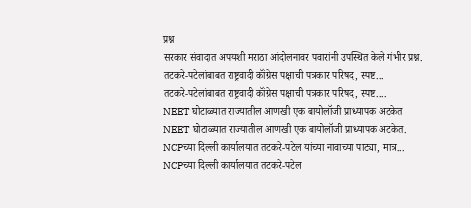प्रश्न
सरकार संवादात अपयशी मराठा आंदोलनावर पवारांनी उपस्थित केले गंभीर प्रश्न.
तटकरे-पटेलांबाबत राष्ट्रवादी कॉंग्रेस पक्षाची पत्रकार परिषद, स्पष्ट...
तटकरे-पटेलांबाबत राष्ट्रवादी कॉंग्रेस पक्षाची पत्रकार परिषद, स्पष्ट....
NEET घोटाळ्यात राज्यातील आणखी एक बायोलॉजी प्राध्यापक अटकेत
NEET घोटाळ्यात राज्यातील आणखी एक बायोलॉजी प्राध्यापक अटकेत.
NCPच्या दिल्ली कार्यालयात तटकरे-पटेल यांच्या नावाच्या पाट्या, मात्र...
NCPच्या दिल्ली कार्यालयात तटकरे-पटेल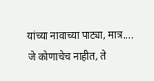यांच्या नावाच्या पाट्या, मात्र....
जे कोणाचेच नाहीत, ते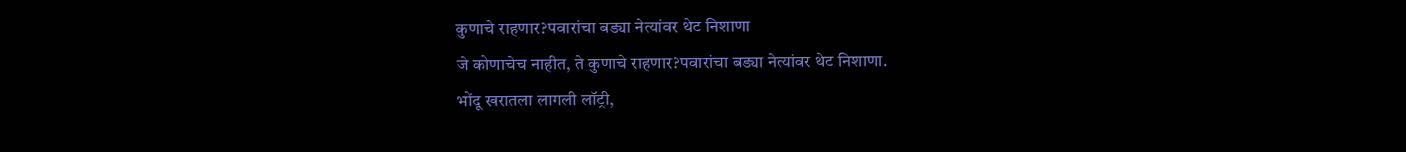कुणाचे राहणार?पवारांचा बड्या नेत्यांवर थेट निशाणा
जे कोणाचेच नाहीत, ते कुणाचे राहणार?पवारांचा बड्या नेत्यांवर थेट निशाणा.
भोंदू खरातला लागली लॉट्री,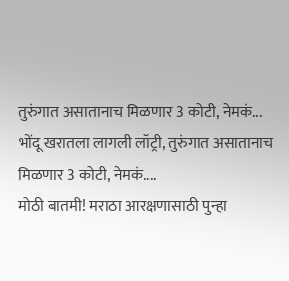तुरुंगात असातानाच मिळणार 3 कोटी, नेमकं...
भोंदू खरातला लागली लॉट्री, तुरुंगात असातानाच मिळणार 3 कोटी, नेमकं....
मोठी बातमी! मराठा आरक्षणासाठी पुन्हा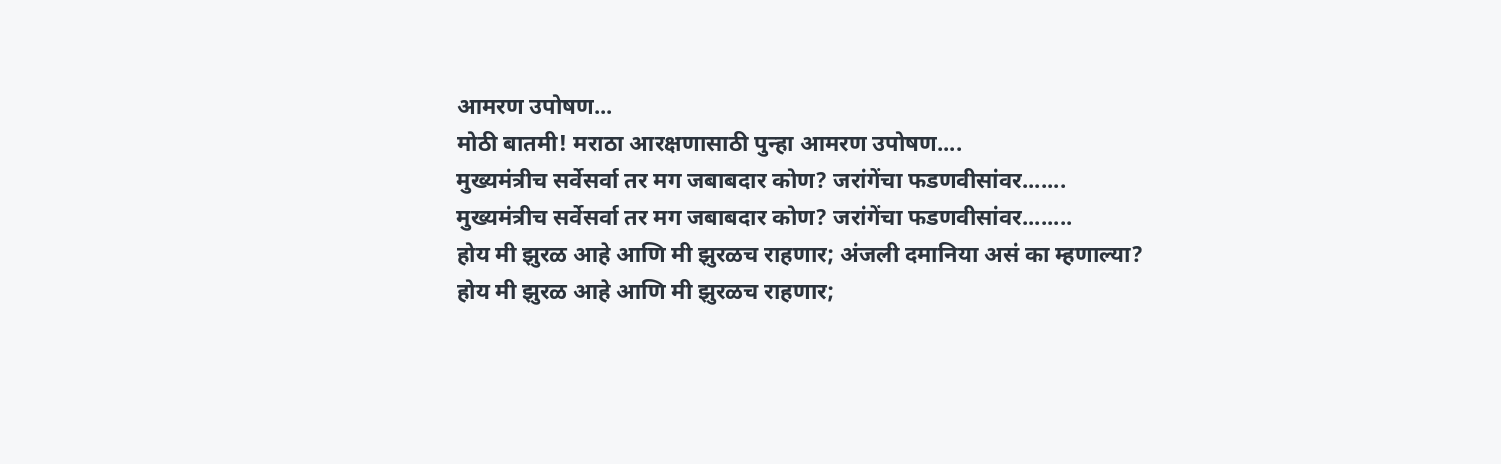आमरण उपोषण...
मोठी बातमी! मराठा आरक्षणासाठी पुन्हा आमरण उपोषण....
मुख्यमंत्रीच सर्वेसर्वा तर मग जबाबदार कोण? जरांगेंचा फडणवीसांवर.......
मुख्यमंत्रीच सर्वेसर्वा तर मग जबाबदार कोण? जरांगेंचा फडणवीसांवर........
होय मी झुरळ आहे आणि मी झुरळच राहणार; अंजली दमानिया असं का म्हणाल्या?
होय मी झुरळ आहे आणि मी झुरळच राहणार;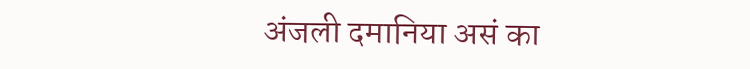अंजली दमानिया असं का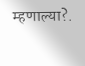म्हणाल्या?.